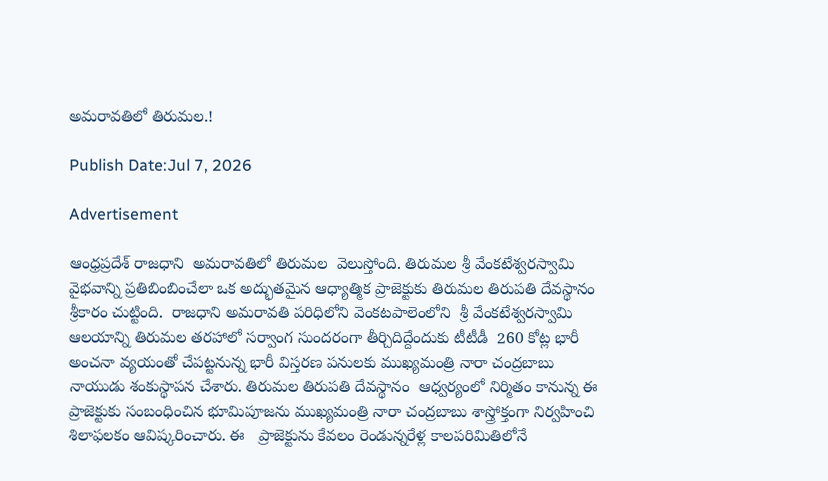అమరావతిలో తిరుమల.!

Publish Date:Jul 7, 2026

Advertisement

ఆంధ్రప్రదేశ్ రాజధాని  అమరావతిలో తిరుమల  వెలుస్తోంది. తిరుమల శ్రీ వేంకటేశ్వరస్వామి వైభవాన్ని ప్రతిబింబించేలా ఒక అద్భుతమైన ఆధ్యాత్మిక ప్రాజెక్టుకు తిరుమల తిరుపతి దేవస్థానం  శ్రీకారం చుట్టింది.  రాజధాని అమరావతి పరిధిలోని వెంకటపాలెంలోని  శ్రీ వేంకటేశ్వరస్వామి ఆలయాన్ని తిరుమల తరహాలో సర్వాంగ సుందరంగా తీర్చిదిద్దేందుకు టీటీడీ  260 కోట్ల భారీ అంచనా వ్యయంతో చేపట్టనున్న భారీ విస్తరణ పనులకు ముఖ్యమంత్రి నారా చంద్రబాబు నాయుడు శంకుస్థాపన చేశారు. తిరుమల తిరుపతి దేవస్థానం  ఆధ్వర్యంలో నిర్మితం కానున్న ఈ ప్రాజెక్టుకు సంబంధించిన భూమిపూజను ముఖ్యమంత్రి నారా చంద్రబాబు శాస్త్రోక్తంగా నిర్వహించి  శిలాఫలకం ఆవిష్కరించారు. ఈ   ప్రాజెక్టును కేవలం రెండున్నరేళ్ల కాలపరిమితిలోనే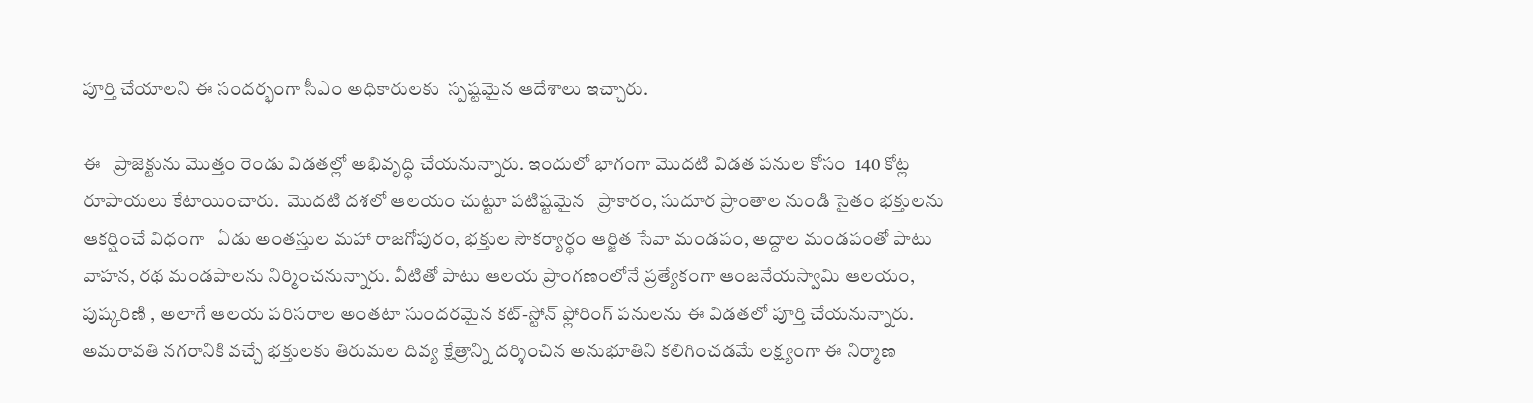పూర్తి చేయాలని ఈ సందర్భంగా సీఎం అధికారులకు  స్పష్టమైన ఆదేశాలు ఇచ్చారు.

ఈ   ప్రాజెక్టును మొత్తం రెండు విడతల్లో అభివృద్ధి చేయనున్నారు. ఇందులో భాగంగా మొదటి విడత పనుల కోసం  140 కోట్ల రూపాయలు కేటాయించారు.  మొదటి దశలో ఆలయం చుట్టూ పటిష్టమైన   ప్రాకారం, సుదూర ప్రాంతాల నుండి సైతం భక్తులను ఆకర్షించే విధంగా   ఏడు అంతస్తుల మహా రాజగోపురం, భక్తుల సౌకర్యార్థం ఆర్జిత సేవా మండపం, అద్దాల మండపంతో పాటు వాహన, రథ మండపాలను నిర్మించనున్నారు. వీటితో పాటు ఆలయ ప్రాంగణంలోనే ప్రత్యేకంగా ఆంజనేయస్వామి ఆలయం,  పుష్కరిణి , అలాగే ఆలయ పరిసరాల అంతటా సుందరమైన కట్-స్టోన్ ఫ్లోరింగ్ పనులను ఈ విడతలో పూర్తి చేయనున్నారు. అమరావతి నగరానికి వచ్చే భక్తులకు తిరుమల దివ్య క్షేత్రాన్ని దర్శించిన అనుభూతిని కలిగించడమే లక్ష్యంగా ఈ నిర్మాణ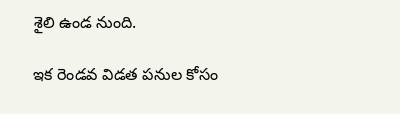శైలి ఉండ నుంది.

ఇక రెండవ విడత పనుల కోసం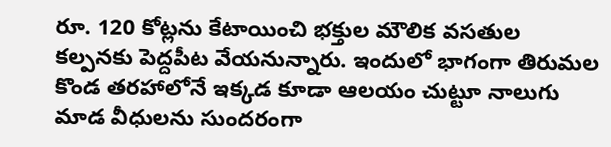రూ. 120 కోట్లను కేటాయించి భక్తుల మౌలిక వసతుల కల్పనకు పెద్దపీట వేయనున్నారు. ఇందులో భాగంగా తిరుమల కొండ తరహాలోనే ఇక్కడ కూడా ఆలయం చుట్టూ నాలుగు మాడ వీధులను సుందరంగా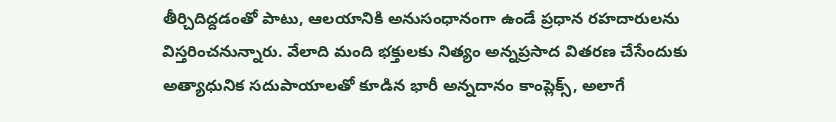తీర్చిదిద్దడంతో పాటు, ఆలయానికి అనుసంధానంగా ఉండే ప్రధాన రహదారులను విస్తరించనున్నారు. వేలాది మంది భక్తులకు నిత్యం అన్నప్రసాద వితరణ చేసేందుకు అత్యాధునిక సదుపాయాలతో కూడిన భారీ అన్నదానం కాంప్లెక్స్, అలాగే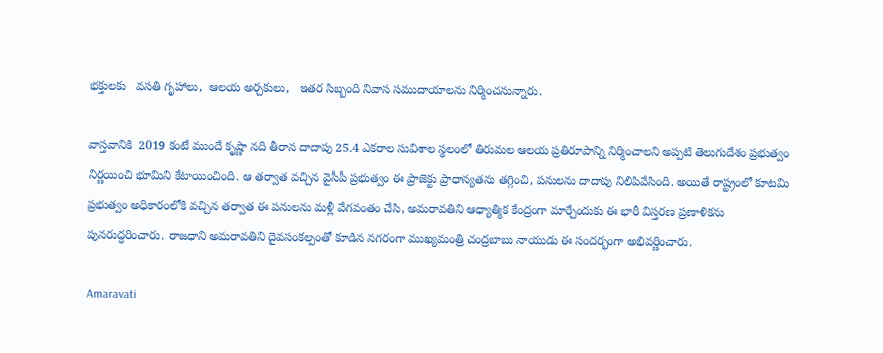భక్తులకు   వసతి గృహాలు,  ఆలయ అర్చకులు,   ఇతర సిబ్బంది నివాస సముదాయాలను నిర్మించనున్నారు.

వాస్తవానికి  2019 కంటే ముందే కృష్ణా నది తీరాన దాదాపు 25.4 ఎకరాల సువిశాల స్థలంలో తిరుమల ఆలయ ప్రతిరూపాన్ని నిర్మించాలని అప్పటి తెలుగుదేశం ప్రభుత్వం నిర్ణయించి భూమిని కేటాయించింది. ఆ తర్వాత వచ్చిన వైసీపీ ప్రభుత్వం ఈ ప్రాజెక్టు ప్రాధాన్యతను తగ్గించి, పనులను దాదాపు నిలిపివేసింది. అయితే రాష్ట్రంలో కూటమి ప్రభుత్వం అధికారంలోకి వచ్చిన తర్వాత ఈ పనులను మళ్లీ వేగవంతం చేసి, అమరావతిని ఆధ్యాత్మిక కేంద్రంగా మార్చేందుకు ఈ భారీ విస్తరణ ప్రణాళికను పునరుద్ధరించారు. రాజధాని అమరావతిని దైవసంకల్పంతో కూడిన నగరంగా ముఖ్యమంత్రి చంద్రబాబు నాయుడు ఈ సందర్భంగా అభివర్ణించారు.

Amaravati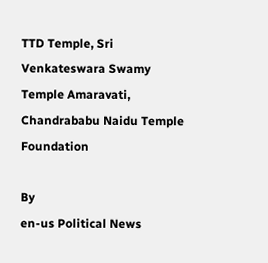TTD Temple, Sri Venkateswara Swamy Temple Amaravati, Chandrababu Naidu Temple Foundation

By
en-us Political News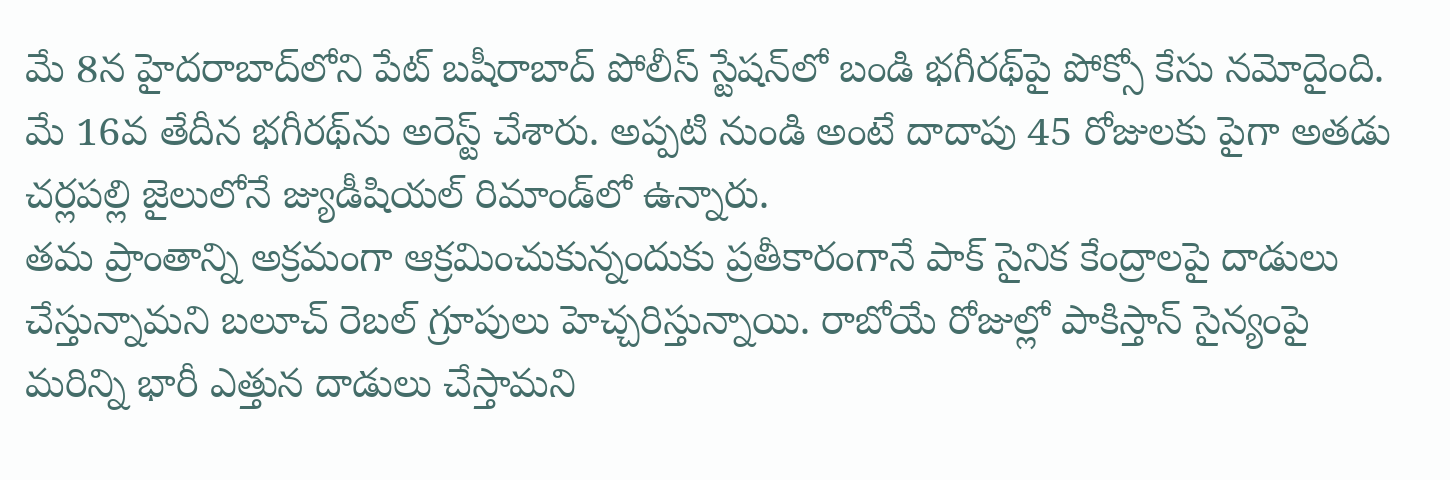మే 8న హైదరాబాద్‌లోని పేట్ బషీరాబాద్ పోలీస్ స్టేషన్‌లో బండి భగీరథ్‌పై పోక్సో కేసు నమోదైంది. మే 16వ తేదీన భగీరథ్‌ను అరెస్ట్ చేశారు. అప్పటి నుండి అంటే దాదాపు 45 రోజులకు పైగా అతడు చర్లపల్లి జైలులోనే జ్యుడీషియల్ రిమాండ్‌లో ఉన్నారు.
తమ ప్రాంతాన్ని అక్రమంగా ఆక్రమించుకున్నందుకు ప్రతీకారంగానే పాక్ సైనిక కేంద్రాలపై దాడులు చేస్తున్నామని బలూచ్ రెబల్ గ్రూపులు హెచ్చరిస్తున్నాయి. రాబోయే రోజుల్లో పాకిస్తాన్ సైన్యంపై మరిన్ని భారీ ఎత్తున దాడులు చేస్తామని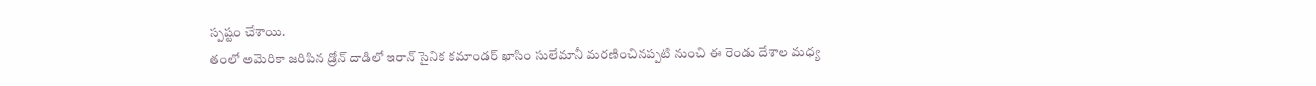స్పష్టం చేశాయి.
తంలో అమెరికా జరిపిన డ్రోన్ దాడిలో ఇరాన్ సైనిక కమాండర్ ఖాసిం సులేమానీ మరణించినప్పటి నుంచి ఈ రెండు దేశాల మధ్య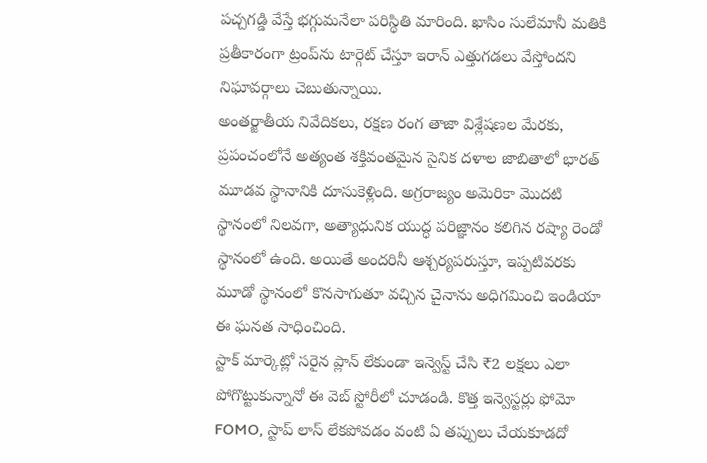పచ్చగడ్డి వేస్తే భగ్గుమనేలా పరిస్థితి మారింది. ఖాసిం సులేమానీ మతికి ప్రతీకారంగా ట్రంప్‌ను టార్గెట్ చేస్తూ ఇరాన్ ఎత్తుగడలు వేస్తోందని నిఘావర్గాలు చెబుతున్నాయి.
అంతర్జాతీయ నివేదికలు, రక్షణ రంగ తాజా విశ్లేషణల మేరకు, ప్రపంచంలోనే అత్యంత శక్తివంతమైన సైనిక దళాల జాబితాలో భారత్ మూడవ స్థానానికి దూసుకెళ్లింది. అగ్రరాజ్యం అమెరికా మొదటి స్థానంలో నిలవగా, అత్యాధునిక యుద్ధ పరిజ్ఞానం కలిగిన రష్యా రెండో స్థానంలో ఉంది. అయితే అందరినీ ఆశ్చర్యపరుస్తూ, ఇప్పటివరకు మూడో స్థానంలో కొనసాగుతూ వచ్చిన చైనాను అధిగమించి ఇండియా ఈ ఘనత సాధించింది.
స్టాక్ మార్కెట్లో సరైన ప్లాన్ లేకుండా ఇన్వెస్ట్ చేసి ₹2 లక్షలు ఎలా పోగొట్టుకున్నానో ఈ వెబ్ స్టోరీలో చూడండి. కొత్త ఇన్వెస్టర్లు ఫోమో FOMO, స్టాప్ లాస్ లేకపోవడం వంటి ఏ తప్పులు చేయకూడదో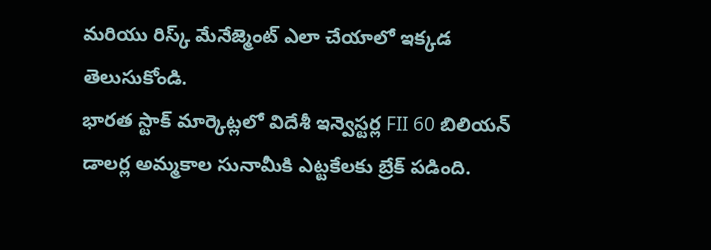మరియు రిస్క్ మేనేజ్మెంట్ ఎలా చేయాలో ఇక్కడ తెలుసుకోండి.
భారత స్టాక్ మార్కెట్లలో విదేశీ ఇన్వెస్టర్ల FII 60 బిలియన్ డాలర్ల అమ్మకాల సునామీకి ఎట్టకేలకు బ్రేక్ పడింది.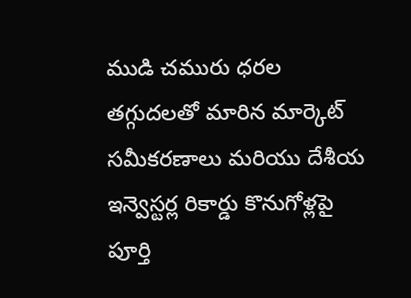ముడి చమురు ధరల తగ్గుదలతో మారిన మార్కెట్ సమీకరణాలు మరియు దేశీయ ఇన్వెస్టర్ల రికార్డు కొనుగోళ్లపై పూర్తి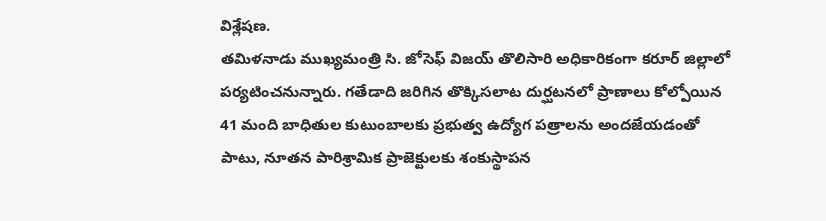విశ్లేషణ.
తమిళనాడు ముఖ్యమంత్రి సి. జోసెఫ్ విజయ్ తొలిసారి అధికారికంగా కరూర్ జిల్లాలో పర్యటించనున్నారు. గతేడాది జరిగిన తొక్కిసలాట దుర్ఘటనలో ప్రాణాలు కోల్పోయిన 41 మంది బాధితుల కుటుంబాలకు ప్రభుత్వ ఉద్యోగ పత్రాలను అందజేయడంతో పాటు, నూతన పారిశ్రామిక ప్రాజెక్టులకు శంకుస్థాపన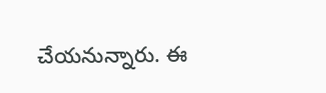చేయనున్నారు. ఈ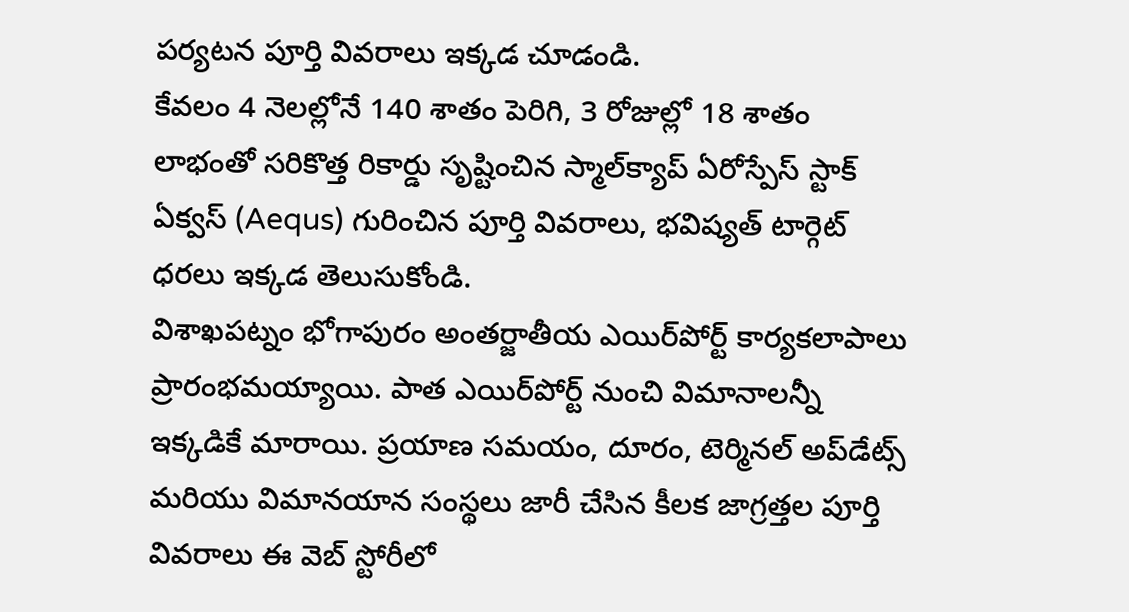పర్యటన పూర్తి వివరాలు ఇక్కడ చూడండి.
కేవలం 4 నెలల్లోనే 140 శాతం పెరిగి, 3 రోజుల్లో 18 శాతం లాభంతో సరికొత్త రికార్డు సృష్టించిన స్మాల్‌క్యాప్ ఏరోస్పేస్ స్టాక్ ఏక్వస్ (Aequs) గురించిన పూర్తి వివరాలు, భవిష్యత్ టార్గెట్ ధరలు ఇక్కడ తెలుసుకోండి.
విశాఖపట్నం భోగాపురం అంతర్జాతీయ ఎయిర్‌పోర్ట్ కార్యకలాపాలు ప్రారంభమయ్యాయి. పాత ఎయిర్‌పోర్ట్ నుంచి విమానాలన్నీ ఇక్కడికే మారాయి. ప్రయాణ సమయం, దూరం, టెర్మినల్ అప్‌డేట్స్ మరియు విమానయాన సంస్థలు జారీ చేసిన కీలక జాగ్రత్తల పూర్తి వివరాలు ఈ వెబ్ స్టోరీలో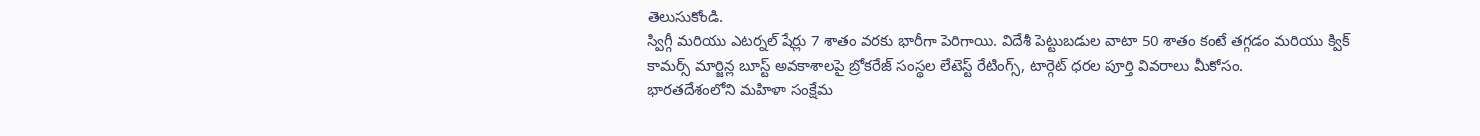తెలుసుకోండి.
స్విగ్గీ మరియు ఎటర్నల్ షేర్లు 7 శాతం వరకు భారీగా పెరిగాయి. విదేశీ పెట్టుబడుల వాటా 50 శాతం కంటే తగ్గడం మరియు క్విక్ కామర్స్ మార్జిన్ల బూస్ట్ అవకాశాలపై బ్రోకరేజ్ సంస్థల లేటెస్ట్ రేటింగ్స్, టార్గెట్ ధరల పూర్తి వివరాలు మీకోసం.
భారతదేశంలోని మహిళా సంక్షేమ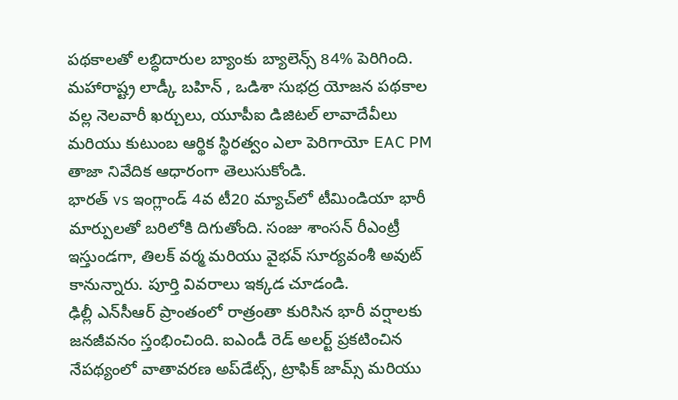పథకాలతో లబ్ధిదారుల బ్యాంకు బ్యాలెన్స్ 84% పెరిగింది. మహారాష్ట్ర లాడ్కీ బహిన్ , ఒడిశా సుభద్ర యోజన పథకాల వల్ల నెలవారీ ఖర్చులు, యూపీఐ డిజిటల్ లావాదేవీలు మరియు కుటుంబ ఆర్థిక స్థిరత్వం ఎలా పెరిగాయో EAC PM తాజా నివేదిక ఆధారంగా తెలుసుకోండి.
భారత్ vs ఇంగ్లాండ్ 4వ టీ20 మ్యాచ్‌లో టీమిండియా భారీ మార్పులతో బరిలోకి దిగుతోంది. సంజు శాంసన్ రీఎంట్రీ ఇస్తుండగా, తిలక్ వర్మ మరియు వైభవ్ సూర్యవంశీ అవుట్ కానున్నారు. పూర్తి వివరాలు ఇక్కడ చూడండి.
ఢిల్లీ ఎన్‌సీఆర్ ప్రాంతంలో రాత్రంతా కురిసిన భారీ వర్షాలకు జనజీవనం స్తంభించింది. ఐఎండీ రెడ్ అలర్ట్ ప్రకటించిన నేపథ్యంలో వాతావరణ అప్‌డేట్స్, ట్రాఫిక్ జామ్స్ మరియు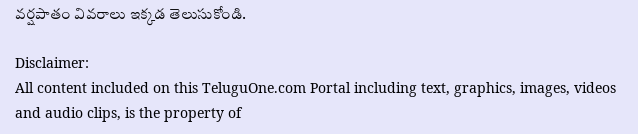వర్షపాతం వివరాలు ఇక్కడ తెలుసుకోండి.

Disclaimer:
All content included on this TeluguOne.com Portal including text, graphics, images, videos and audio clips, is the property of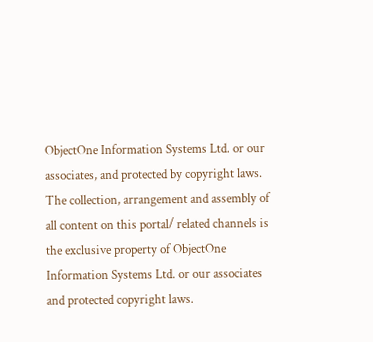ObjectOne Information Systems Ltd. or our associates, and protected by copyright laws. The collection, arrangement and assembly of all content on this portal/ related channels is the exclusive property of ObjectOne Information Systems Ltd. or our associates and protected copyright laws.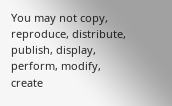You may not copy, reproduce, distribute, publish, display, perform, modify, create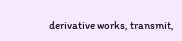derivative works, transmit,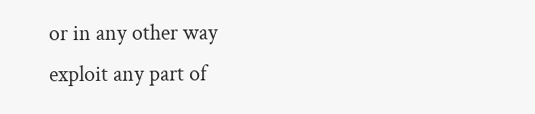or in any other way exploit any part of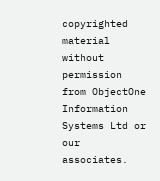copyrighted material without permission from ObjectOne Information Systems Ltd or our associates.